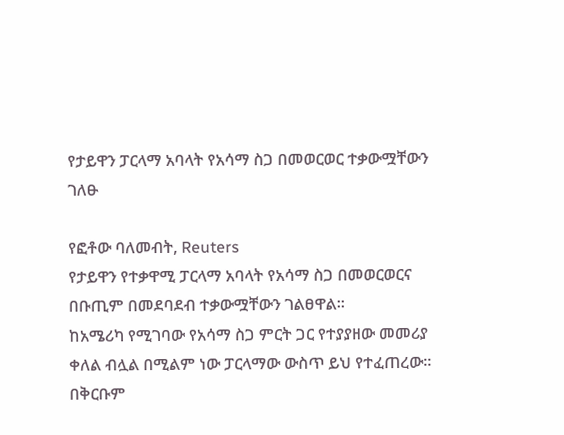የታይዋን ፓርላማ አባላት የአሳማ ስጋ በመወርወር ተቃውሟቸውን ገለፁ

የፎቶው ባለመብት, Reuters
የታይዋን የተቃዋሚ ፓርላማ አባላት የአሳማ ስጋ በመወርወርና በቡጢም በመደባደብ ተቃውሟቸውን ገልፀዋል።
ከአሜሪካ የሚገባው የአሳማ ስጋ ምርት ጋር የተያያዘው መመሪያ ቀለል ብሏል በሚልም ነው ፓርላማው ውስጥ ይህ የተፈጠረው።
በቅርቡም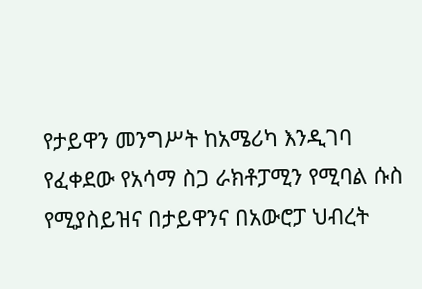የታይዋን መንግሥት ከአሜሪካ እንዲገባ የፈቀደው የአሳማ ስጋ ራክቶፓሚን የሚባል ሱስ የሚያስይዝና በታይዋንና በአውሮፓ ህብረት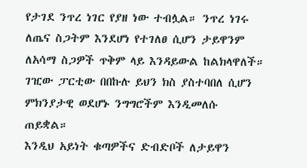የታገደ ንጥረ ነገር የያዘ ነው ተብሏል። ንጥረ ነገሩ ለጤና ስጋትም እንደሆነ የተገለፀ ሲሆን ታይዋንም ለአሳማ ስጋዎች ጥቅም ላይ እንዳይውል ከልክላዋለች።
ገዢው ፓርቲው በበኩሉ ይህን ክስ ያስተባበለ ሲሆን ምክንያታዊ ወደሆኑ ንግግሮችም እንዲመለሱ ጠይቋል።
እንዲህ አይነት ቁጣዎችና ድብድቦች ለታይዋን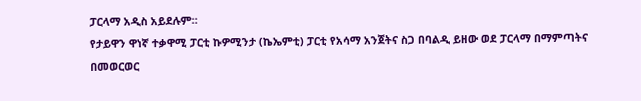ፓርላማ አዲስ አይደሉም።
የታይዋን ዋነኛ ተቃዋሚ ፓርቲ ኩዎሚንታ (ኬኤምቲ) ፓርቲ የአሳማ አንጀትና ስጋ በባልዲ ይዘው ወደ ፓርላማ በማምጣትና በመወርወር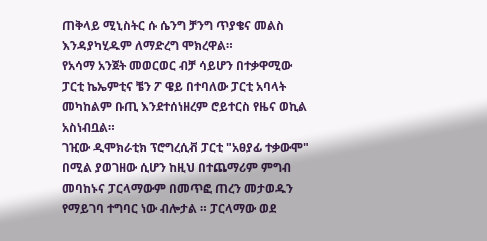ጠቅላይ ሚኒስትር ሱ ሴንግ ቻንግ ጥያቄና መልስ እንዳያካሂዱም ለማድረግ ሞክረዋል።
የአሳማ አንጀት መወርወር ብቻ ሳይሆን በተቃዋሚው ፓርቲ ኬኤምቲና ቼን ፖ ዌይ በተባለው ፓርቲ አባላት መካከልም ቡጢ እንደተሰነዘረም ሮይተርስ የዜና ወኪል አስነብቧል።
ገዢው ዲሞክራቲክ ፕሮግረሲቭ ፓርቲ "አፀያፊ ተቃውሞ" በሚል ያወገዘው ሲሆን ከዚህ በተጨማሪም ምግብ መባከኑና ፓርላማውም በመጥፎ ጠረን መታወዱን የማይገባ ተግባር ነው ብሎታል ። ፓርላማው ወደ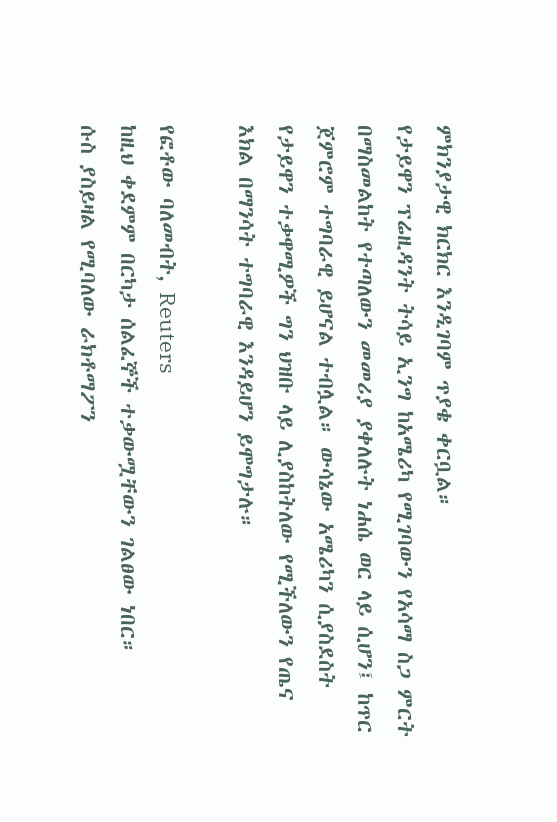ምክንያታዊ ክርክር እንዲገባም ጥያቄ ቀርቧል።
የታይዋን ፕሬዚዳንት ትሳይ ኢንግ ከአሜሪካ የሚገባውን የአሳማ ስጋ ምርት በማስመልከት የተጣለውን መመሪያ ያቀለሉት ነሐሴ ወር ላይ ሲሆን፤ ከጥር ጀምሮም ተግባራዊ ይሆናል ተብሏል። ውሳኔው አሜሪካን ሲያስደስት የታይዋን ተቃዋሚዎች ግን ህዝቡ ላይ ሊያስከትለው የሚችለውን የጤና እክል በማንሳት ተግባራዊ እንዳይሆን ይሞግታሉ።

የፎቶው ባለመብት, Reuters
ከዚህ ቀደምም በርካታ ሰልፈኞች ተቃውሟቸውን ገልፀው ነበር።
ሱስ ያስይዛል የሚባለው ራክቶማፖን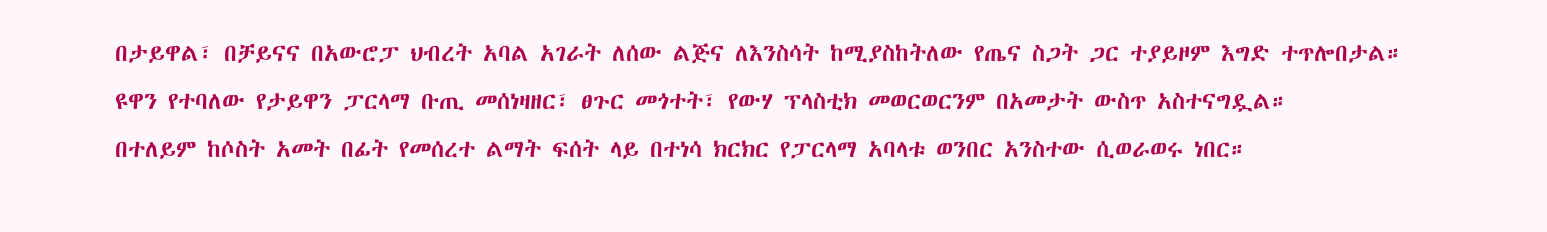በታይዋል፣ በቻይናና በአውሮፓ ህብረት አባል አገራት ለሰው ልጅና ለእንስሳት ከሚያስከትለው የጤና ስጋት ጋር ተያይዞም እግድ ተጥሎበታል።
ዩዋን የተባለው የታይዋን ፓርላማ ቡጢ መሰነዛዘር፣ ፀጉር መጎተት፣ የውሃ ፕላስቲክ መወርወርንም በአመታት ውስጥ አስተናግዷል።
በተለይም ከሶስት አመት በፊት የመሰረተ ልማት ፍሰት ላይ በተነሳ ክርክር የፓርላማ አባላቱ ወንበር አንስተው ሲወራወሩ ነበር።